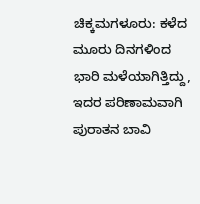ಚಿಕ್ಕಮಗಳೂರು: ಕಳೆದ ಮೂರು ದಿನಗಳಿಂದ ಭಾರಿ ಮಳೆಯಾಗಿತ್ತಿದ್ದು, ಇದರ ಪರಿಣಾಮವಾಗಿ ಪುರಾತನ ಬಾವಿ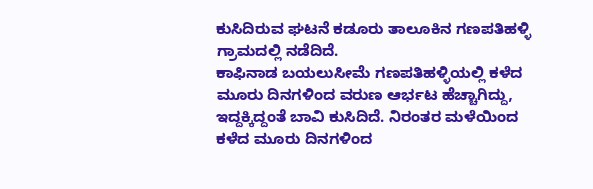ಕುಸಿದಿರುವ ಘಟನೆ ಕಡೂರು ತಾಲೂಕಿನ ಗಣಪತಿಹಳ್ಳಿ ಗ್ರಾಮದಲ್ಲಿ ನಡೆದಿದೆ.
ಕಾಫಿನಾಡ ಬಯಲುಸೀಮೆ ಗಣಪತಿಹಳ್ಳಿಯಲ್ಲಿ ಕಳೆದ ಮೂರು ದಿನಗಳಿಂದ ವರುಣ ಆರ್ಭಟ ಹೆಚ್ಚಾಗಿದ್ದು, ಇದ್ದಕ್ಕಿದ್ದಂತೆ ಬಾವಿ ಕುಸಿದಿದೆ. ನಿರಂತರ ಮಳೆಯಿಂದ ಕಳೆದ ಮೂರು ದಿನಗಳಿಂದ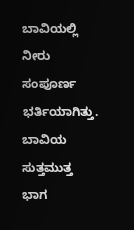ಬಾವಿಯಲ್ಲಿ ನೀರು ಸಂಪೂರ್ಣ ಭರ್ತಿಯಾಗಿತ್ತು.
ಬಾವಿಯ ಸುತ್ತಮುತ್ತ ಭಾಗ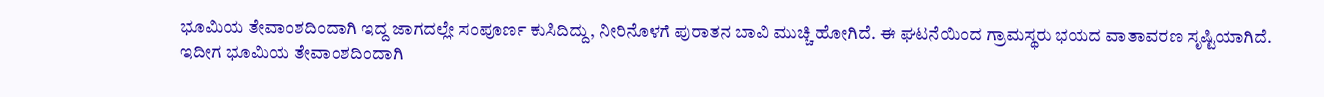ಭೂಮಿಯ ತೇವಾಂಶದಿಂದಾಗಿ ಇದ್ದ ಜಾಗದಲ್ಲೇ ಸಂಪೂರ್ಣ ಕುಸಿದಿದ್ದು, ನೀರಿನೊಳಗೆ ಪುರಾತನ ಬಾವಿ ಮುಚ್ಚಿ ಹೋಗಿದೆ. ಈ ಘಟನೆಯಿಂದ ಗ್ರಾಮಸ್ಥರು ಭಯದ ವಾತಾವರಣ ಸೃಷ್ಟಿಯಾಗಿದೆ.
ಇದೀಗ ಭೂಮಿಯ ತೇವಾಂಶದಿಂದಾಗಿ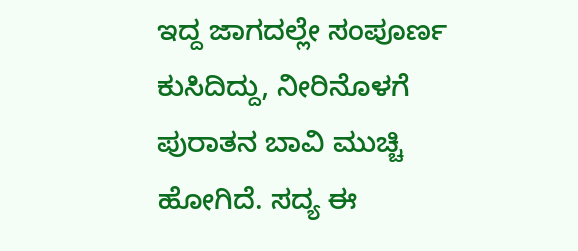ಇದ್ದ ಜಾಗದಲ್ಲೇ ಸಂಪೂರ್ಣ ಕುಸಿದಿದ್ದು, ನೀರಿನೊಳಗೆ ಪುರಾತನ ಬಾವಿ ಮುಚ್ಚಿ ಹೋಗಿದೆ. ಸದ್ಯ ಈ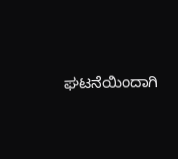ಘಟನೆಯಿಂದಾಗಿ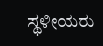ಸ್ಥಳೀಯರು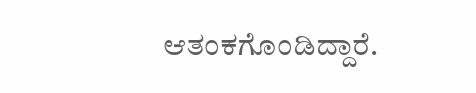ಆತಂಕಗೊಂಡಿದ್ದಾರೆ.